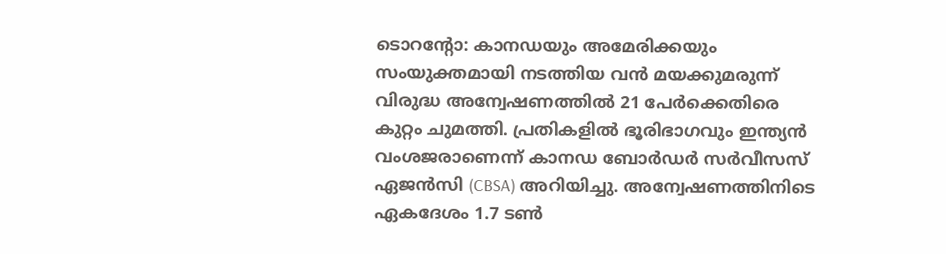ടൊറന്റോ: കാനഡയും അമേരിക്കയും സംയുക്തമായി നടത്തിയ വൻ മയക്കുമരുന്ന് വിരുദ്ധ അന്വേഷണത്തിൽ 21 പേർക്കെതിരെ കുറ്റം ചുമത്തി. പ്രതികളിൽ ഭൂരിഭാഗവും ഇന്ത്യൻ വംശജരാണെന്ന് കാനഡ ബോർഡർ സർവീസസ് ഏജൻസി (CBSA) അറിയിച്ചു. അന്വേഷണത്തിനിടെ ഏകദേശം 1.7 ടൺ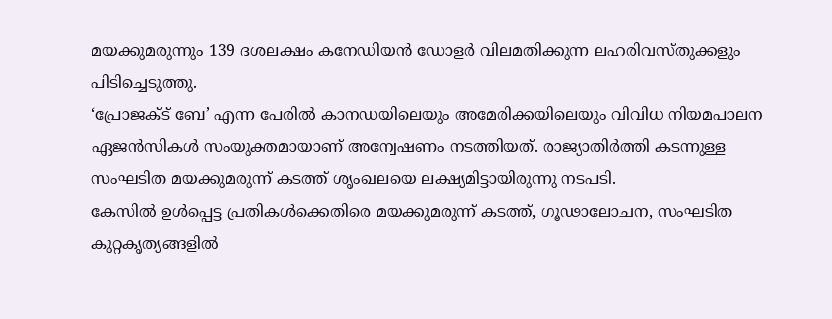മയക്കുമരുന്നും 139 ദശലക്ഷം കനേഡിയൻ ഡോളർ വിലമതിക്കുന്ന ലഹരിവസ്തുക്കളും പിടിച്ചെടുത്തു.
‘പ്രോജക്ട് ബേ’ എന്ന പേരിൽ കാനഡയിലെയും അമേരിക്കയിലെയും വിവിധ നിയമപാലന ഏജൻസികൾ സംയുക്തമായാണ് അന്വേഷണം നടത്തിയത്. രാജ്യാതിർത്തി കടന്നുള്ള സംഘടിത മയക്കുമരുന്ന് കടത്ത് ശൃംഖലയെ ലക്ഷ്യമിട്ടായിരുന്നു നടപടി.
കേസിൽ ഉൾപ്പെട്ട പ്രതികൾക്കെതിരെ മയക്കുമരുന്ന് കടത്ത്, ഗൂഢാലോചന, സംഘടിത കുറ്റകൃത്യങ്ങളിൽ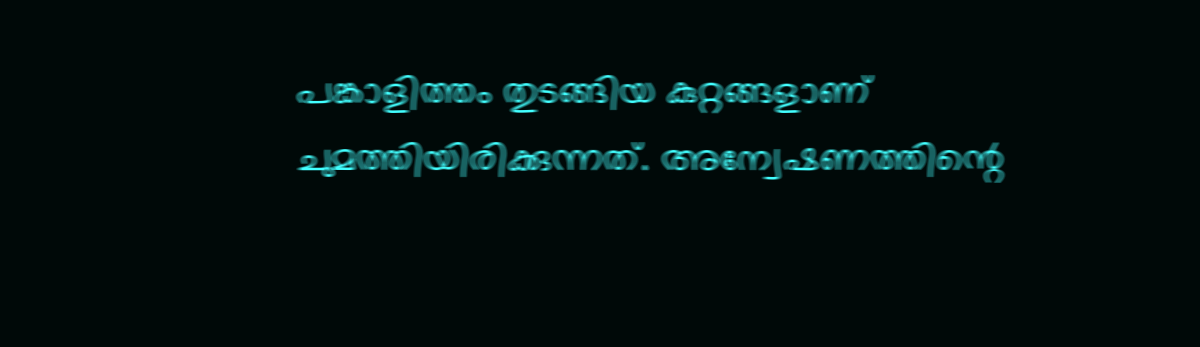പങ്കാളിത്തം തുടങ്ങിയ കുറ്റങ്ങളാണ് ചുമത്തിയിരിക്കുന്നത്. അന്വേഷണത്തിന്റെ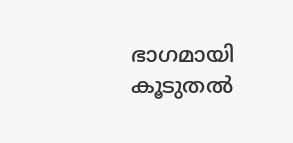ഭാഗമായി കൂടുതൽ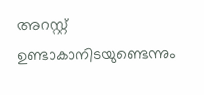അറസ്റ്റ് ഉണ്ടാകാനിടയുണ്ടെന്നും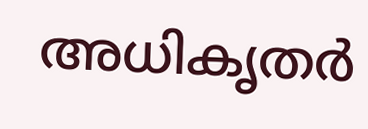അധികൃതർ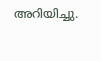അറിയിച്ചു.